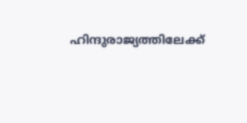ഹിന്ദുരാജ്യത്തിലേക്ക്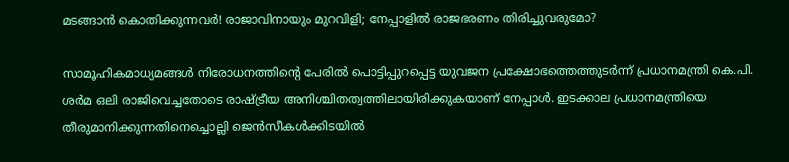മടങ്ങാൻ കൊതിക്കുന്നവർ! രാജാവിനായും മുറവിളി; നേപ്പാളിൽ രാജഭരണം തിരിച്ചുവരുമോ?

സാമൂഹികമാധ്യമങ്ങൾ നിരോധനത്തിന്റെ പേരിൽ പൊട്ടിപ്പുറപ്പെട്ട യുവജന പ്രക്ഷോഭത്തെത്തുടർന്ന് പ്രധാനമന്ത്രി കെ.പി. ശർമ ഒലി രാജിവെച്ചതോടെ രാഷ്ട്രീയ അനിശ്ചിതത്വത്തിലായിരിക്കുകയാണ് നേപ്പാൾ. ഇടക്കാല പ്രധാനമന്ത്രിയെ തീരുമാനിക്കുന്നതിനെച്ചൊല്ലി ജെൻസീകൾക്കിടയിൽ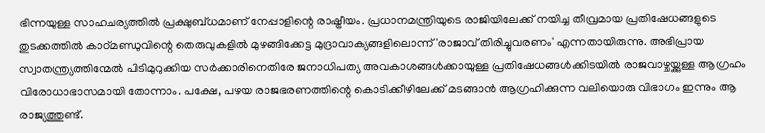ഭിന്നയുള്ള സാഹചര്യത്തിൽ പ്രക്ഷുബ്ധമാണ് നേപ്പാളിന്റെ രാഷ്ട്രീയം. പ്രധാനമന്ത്രിയുടെ രാജിയിലേക്ക് നയിച്ച തീവ്രമായ പ്രതിഷേധങ്ങളുടെ തുടക്കത്തിൽ കാഠ്മണ്ഡുവിന്റെ തെരുവുകളിൽ മുഴങ്ങിക്കേട്ട മുദ്രാവാക്യങ്ങളിലൊന്ന് 'രാജാവ് തിരിച്ചുവരണം' എന്നതായിരുന്നു. അഭിപ്രായ സ്വാതന്ത്ര്യത്തിന്മേൽ പിടിമുറുക്കിയ സർക്കാരിനെതിരേ ജനാധിപത്യ അവകാശങ്ങൾക്കായുള്ള പ്രതിഷേധങ്ങൾക്കിടയിൽ രാജവാഴ്ചയ്ക്കുള്ള ആഗ്രഹം വിരോധാഭാസമായി തോന്നാം. പക്ഷേ, പഴയ രാജഭരണത്തിന്റെ കൊടിക്കീഴിലേക്ക് മടങ്ങാൻ ആഗ്രഹിക്കുന്ന വലിയൊരു വിഭാഗം ഇന്നും ആ രാജ്യത്തുണ്ട്.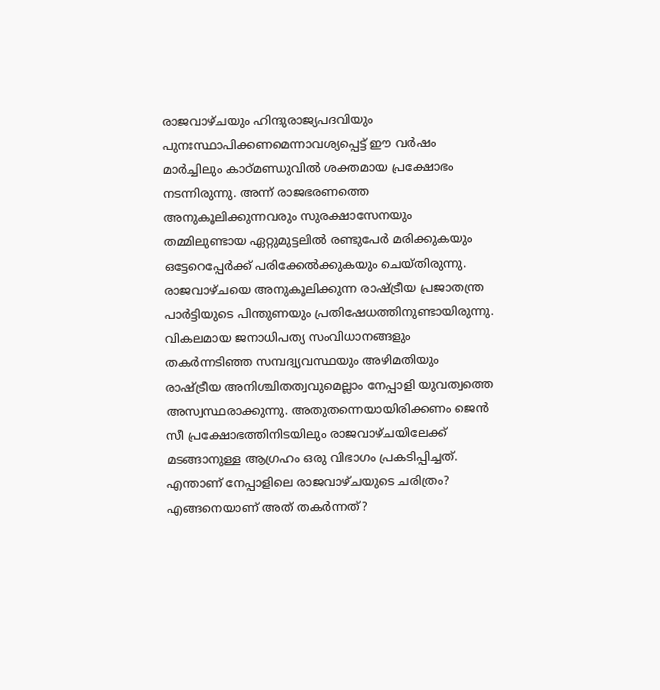രാജവാഴ്ചയും ഹിന്ദുരാജ്യപദവിയും പുനഃസ്ഥാപിക്കണമെന്നാവശ്യപ്പെട്ട് ഈ വർഷം മാർച്ചിലും കാഠ്മണ്ഡുവിൽ ശക്തമായ പ്രക്ഷോഭം നടന്നിരുന്നു. അന്ന് രാജഭരണത്തെ അനുകൂലിക്കുന്നവരും സുരക്ഷാസേനയും തമ്മിലുണ്ടായ ഏറ്റുമുട്ടലിൽ രണ്ടുപേർ മരിക്കുകയും ഒട്ടേറെപ്പേർക്ക് പരിക്കേൽക്കുകയും ചെയ്തിരുന്നു. രാജവാഴ്ചയെ അനുകൂലിക്കുന്ന രാഷ്ട്രീയ പ്രജാതന്ത്ര പാർട്ടിയുടെ പിന്തുണയും പ്രതിഷേധത്തിനുണ്ടായിരുന്നു. വികലമായ ജനാധിപത്യ സംവിധാനങ്ങളും തകർന്നടിഞ്ഞ സമ്പദ്വ്യവസ്ഥയും അഴിമതിയും രാഷ്ട്രീയ അനിശ്ചിതത്വവുമെല്ലാം നേപ്പാളി യുവത്വത്തെ അസ്വസ്ഥരാക്കുന്നു. അതുതന്നെയായിരിക്കണം ജെൻ സീ പ്രക്ഷോഭത്തിനിടയിലും രാജവാഴ്ചയിലേക്ക് മടങ്ങാനുള്ള ആഗ്രഹം ഒരു വിഭാഗം പ്രകടിപ്പിച്ചത്. എന്താണ് നേപ്പാളിലെ രാജവാഴ്ചയുടെ ചരിത്രം? എങ്ങനെയാണ് അത് തകർന്നത്?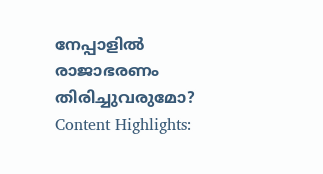നേപ്പാളിൽ രാജാഭരണം തിരിച്ചുവരുമോ?
Content Highlights: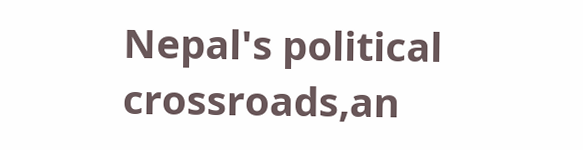Nepal's political crossroads,an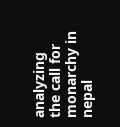analyzing the call for monarchy in nepal